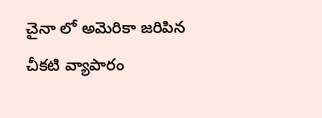చైనా లో అమెరికా జరిపిన చీకటి వ్యాపారం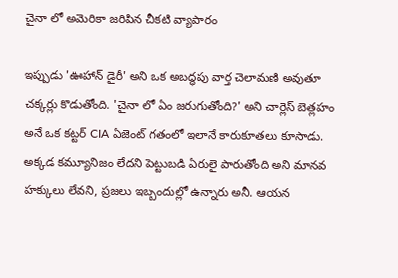చైనా లో అమెరికా జరిపిన చీకటి వ్యాపారం

ఇప్పుడు 'ఊహాన్ డైరీ' అని ఒక అబద్ధపు వార్త చెలామణి అవుతూ చక్కర్లు కొడుతోంది. 'చైనా లో ఏం జరుగుతోంది?' అని చార్లెస్ బెత్లహం అనే ఒక కట్టర్ CIA ఏజెంట్ గతంలో ఇలానే కారుకూతలు కూసాడు. అక్కడ కమ్యూనిజం లేదని పెట్టుబడి ఏరులై పారుతోంది అని మానవ హక్కులు లేవని, ప్రజలు ఇబ్బందుల్లో ఉన్నారు అనీ. ఆయన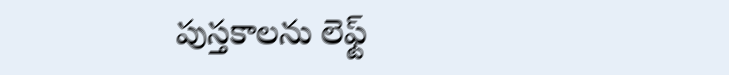పుస్తకాలను లెఫ్ట్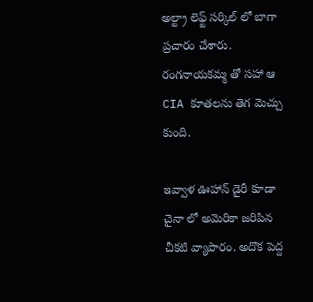అల్ట్రా లెఫ్ట్ సర్కిల్ లో బాగా ప్రచారం చేశారు. రంగనాయకమ్మ తో సహా ఆ CIA కూతలను తెగ మెచ్చు కుంది.

ఇవ్వాళ ఊహాన్ డైరీ కూడా చైనా లో అమెరికా జరిపిన చీకటి వ్యాపారం. అదొక పెద్ద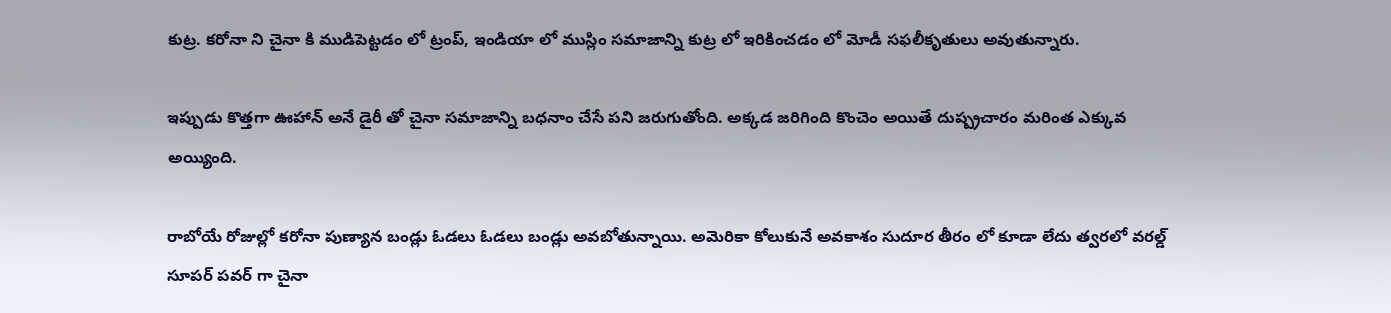కుట్ర. కరోనా ని చైనా కి ముడిపెట్టడం లో ట్రంప్, ఇండియా లో ముస్లిం సమాజాన్ని కుట్ర లో ఇరికించడం లో మోడీ సఫలీకృతులు అవుతున్నారు.

ఇప్పుడు కొత్తగా ఊహాన్ అనే డైరీ తో చైనా సమాజాన్ని బధనాం చేసే పని జరుగుతోంది. అక్కడ జరిగింది కొంచెం అయితే దుష్ప్రచారం మరింత ఎక్కువ అయ్యింది.

రాబోయే రోజుల్లో కరోనా పుణ్యాన బండ్లు ఓడలు ఓడలు బండ్లు అవబోతున్నాయి. అమెరికా కోలుకునే అవకాశం సుదూర తీరం లో కూడా లేదు త్వరలో వరల్డ్ సూపర్ పవర్ గా చైనా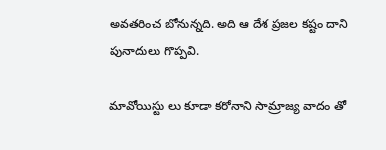అవతరించ బోనున్నది. అది ఆ దేశ ప్రజల కష్టం దాని పునాదులు గొప్పవి.

మావోయిస్టు లు కూడా కరోనాని సామ్రాజ్య వాదం తో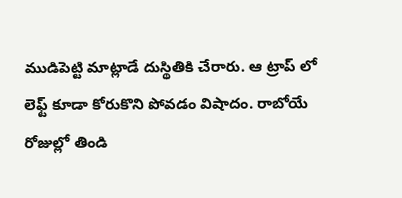ముడిపెట్టి మాట్లాడే దుస్థితికి చేరారు. ఆ ట్రాప్ లో లెఫ్ట్ కూడా కోరుకొని పోవడం విషాదం. రాబోయే రోజుల్లో తిండి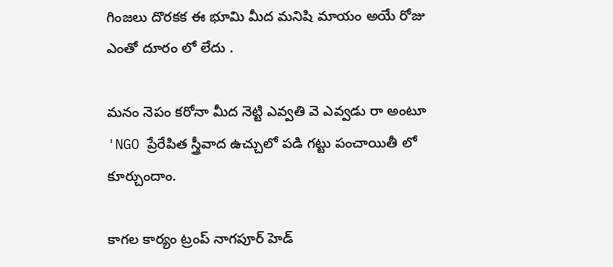గింజలు దొరకక ఈ భూమి మీద మనిషి మాయం అయే రోజు ఎంతో దూరం లో లేదు .

మనం నెపం కరోనా మీద నెట్టి ఎవ్వతి వె ఎవ్వడు రా అంటూ 'NGO ప్రేరేపిత స్త్రీవాద ఉచ్చులో పడి గట్టు పంచాయితీ లో కూర్చుందాం.

కాగల కార్యం ట్రంప్ నాగపూర్ హెడ్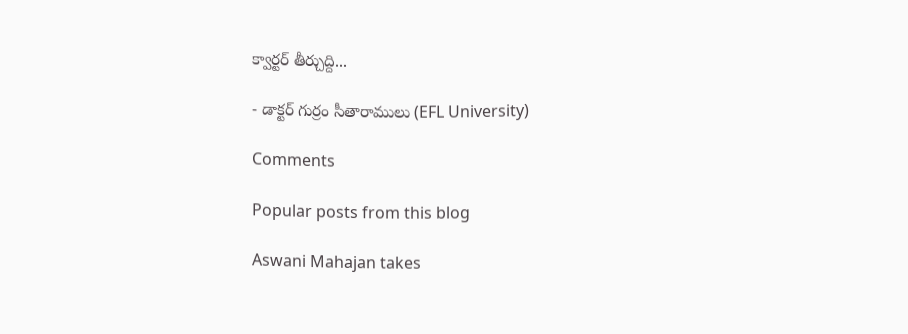క్వార్టర్ తీర్చుద్ది...

- డాక్టర్ గుర్రం సీతారాములు (EFL University)

Comments

Popular posts from this blog

Aswani Mahajan takes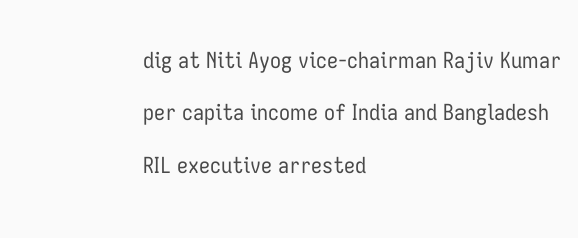dig at Niti Ayog vice-chairman Rajiv Kumar

per capita income of India and Bangladesh

RIL executive arrested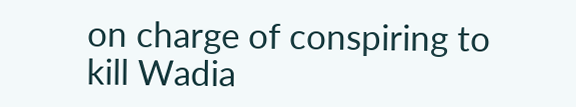on charge of conspiring to kill Wadia